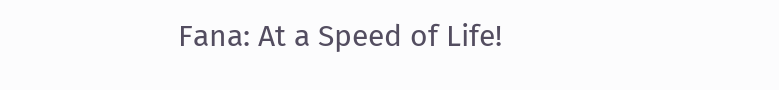Fana: At a Speed of Life!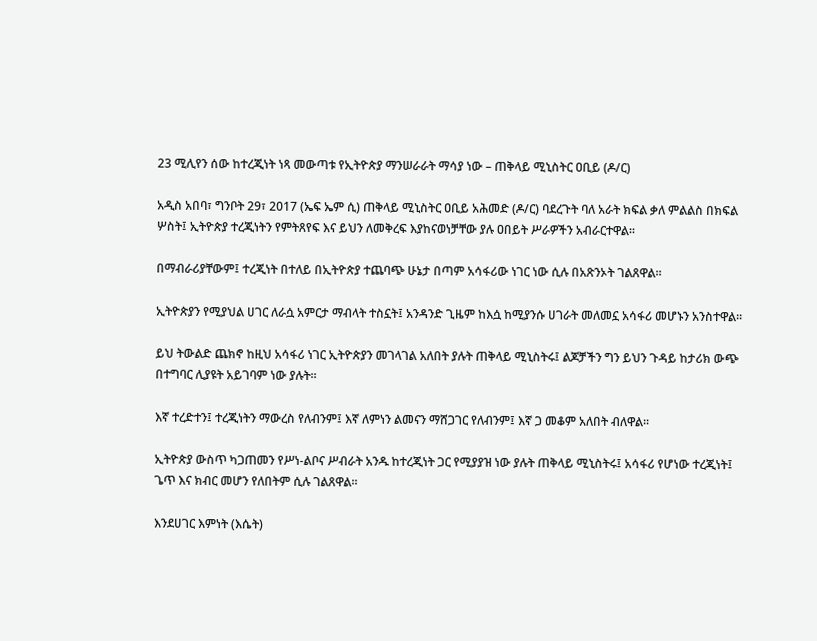23 ሚሊየን ሰው ከተረጂነት ነጻ መውጣቱ የኢትዮጵያ ማንሠራራት ማሳያ ነው – ጠቅላይ ሚኒስትር ዐቢይ (ዶ/ር)

አዲስ አበባ፣ ግንቦት 29፣ 2017 (ኤፍ ኤም ሲ) ጠቅላይ ሚኒስትር ዐቢይ አሕመድ (ዶ/ር) ባደረጉት ባለ አራት ክፍል ቃለ ምልልስ በክፍል ሦስት፤ ኢትዮጵያ ተረጂነትን የምትጸየፍ እና ይህን ለመቅረፍ እያከናወነቻቸው ያሉ ዐበይት ሥራዎችን አብራርተዋል፡፡

በማብራሪያቸውም፤ ተረጂነት በተለይ በኢትዮጵያ ተጨባጭ ሁኔታ በጣም አሳፋሪው ነገር ነው ሲሉ በአጽንኦት ገልጸዋል፡፡

ኢትዮጵያን የሚያህል ሀገር ለራሷ አምርታ ማብላት ተስኗት፤ አንዳንድ ጊዜም ከእሷ ከሚያንሱ ሀገራት መለመኗ አሳፋሪ መሆኑን አንስተዋል፡፡

ይህ ትውልድ ጨክኖ ከዚህ አሳፋሪ ነገር ኢትዮጵያን መገላገል አለበት ያሉት ጠቅላይ ሚኒስትሩ፤ ልጆቻችን ግን ይህን ጉዳይ ከታሪክ ውጭ በተግባር ሊያዩት አይገባም ነው ያሉት፡፡

እኛ ተረድተን፤ ተረጂነትን ማውረስ የለብንም፤ እኛ ለምነን ልመናን ማሸጋገር የለብንም፤ እኛ ጋ መቆም አለበት ብለዋል፡፡

ኢትዮጵያ ውስጥ ካጋጠመን የሥነ-ልቦና ሥብራት አንዱ ከተረጂነት ጋር የሚያያዝ ነው ያሉት ጠቅላይ ሚኒስትሩ፤ አሳፋሪ የሆነው ተረጂነት፤ ጌጥ እና ክብር መሆን የለበትም ሲሉ ገልጸዋል፡፡

እንደሀገር እምነት (እሴት)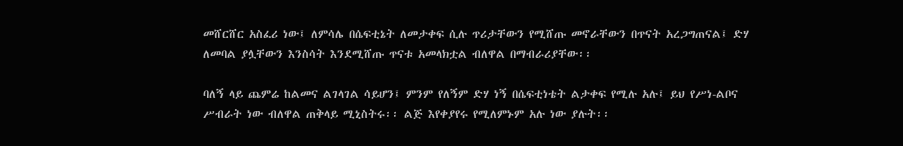መሸርሸር አስፈሪ ነው፤ ለምሳሌ በሴፍቲኔት ለመታቀፍ ሲሉ ጥሪታቸውን የሚሸጡ መኖራቸውን በጥናት አረጋግጠናል፤ ድሃ ለመባል ያሏቸውን እንስሳት እንደሚሸጡ ጥናቱ አመላክቷል ብለዋል በማብራሪያቸው፡፡

ባለኝ ላይ ጨምሬ ከልመና ልገላገል ሳይሆን፤ ምንም የለኝም ድሃ ነኝ በሴፍቲነቴት ልታቀፍ የሚሉ አሉ፤ ይህ የሥነ-ልቦና ሥብራት ነው ብለዋል ጠቅላይ ሚኒስትሩ፡፡ ልጅ እየቀያየሩ የሚለምኑም አሉ ነው ያሉት፡፡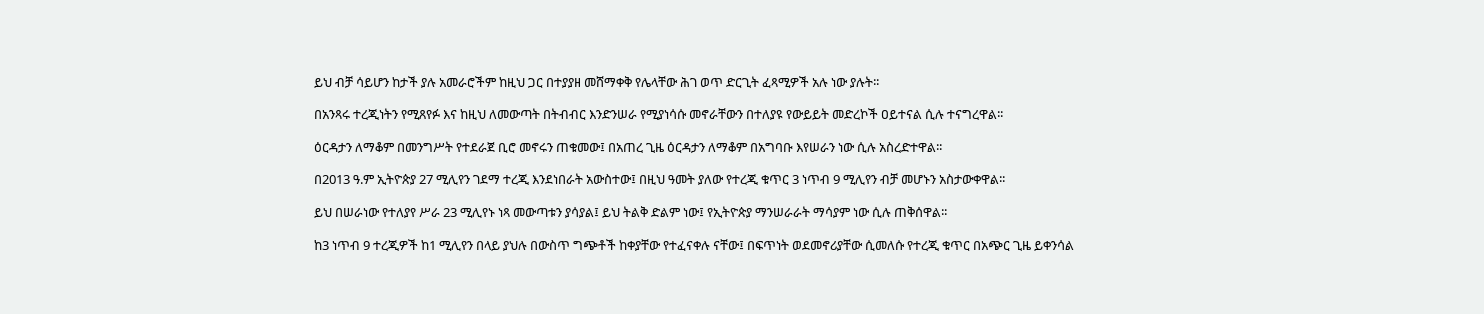ይህ ብቻ ሳይሆን ከታች ያሉ አመራሮችም ከዚህ ጋር በተያያዘ መሸማቀቅ የሌላቸው ሕገ ወጥ ድርጊት ፈጻሚዎች አሉ ነው ያሉት፡፡

በአንጻሩ ተረጂነትን የሚጸየፉ እና ከዚህ ለመውጣት በትብብር እንድንሠራ የሚያነሳሱ መኖራቸውን በተለያዩ የውይይት መድረኮች ዐይተናል ሲሉ ተናግረዋል፡፡

ዕርዳታን ለማቆም በመንግሥት የተደራጀ ቢሮ መኖሩን ጠቁመው፤ በአጠረ ጊዜ ዕርዳታን ለማቆም በአግባቡ እየሠራን ነው ሲሉ አስረድተዋል፡፡

በ2013 ዓ.ም ኢትዮጵያ 27 ሚሊየን ገደማ ተረጂ እንደነበራት አውስተው፤ በዚህ ዓመት ያለው የተረጂ ቁጥር 3 ነጥብ 9 ሚሊየን ብቻ መሆኑን አስታውቀዋል፡፡

ይህ በሠራነው የተለያየ ሥራ 23 ሚሊየኑ ነጻ መውጣቱን ያሳያል፤ ይህ ትልቅ ድልም ነው፤ የኢትዮጵያ ማንሠራራት ማሳያም ነው ሲሉ ጠቅሰዋል፡፡

ከ3 ነጥብ 9 ተረጂዎች ከ1 ሚሊየን በላይ ያህሉ በውስጥ ግጭቶች ከቀያቸው የተፈናቀሉ ናቸው፤ በፍጥነት ወደመኖሪያቸው ሲመለሱ የተረጂ ቁጥር በአጭር ጊዜ ይቀንሳል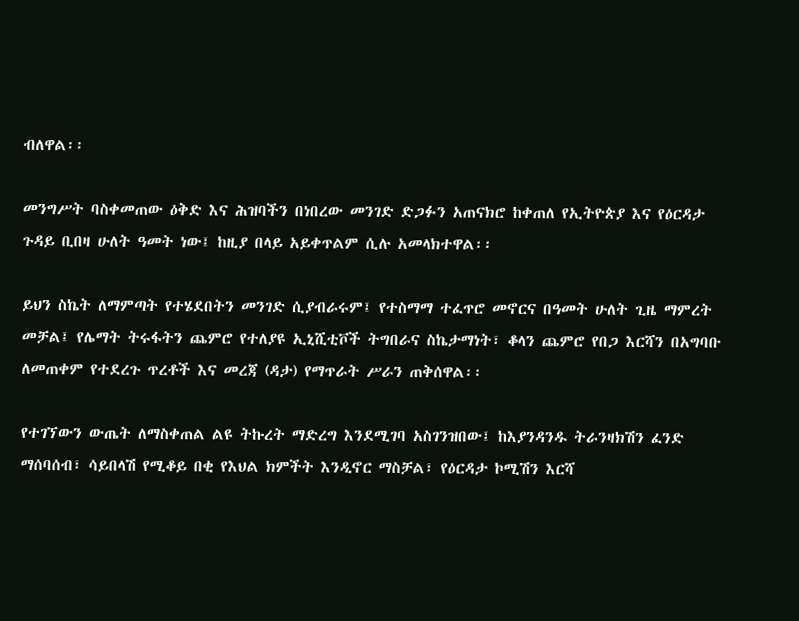ብለዋል፡፡

መንግሥት ባስቀመጠው ዕቅድ እና ሕዝባችን በነበረው መንገድ ድጋፉን አጠናክሮ ከቀጠለ የኢትዮጵያ እና የዕርዳታ ጉዳይ ቢበዛ ሁለት ዓመት ነው፤ ከዚያ በላይ አይቀጥልም ሲሉ አመላክተዋል፡፡

ይህን ስኬት ለማምጣት የተሄደበትን መንገድ ሲያብራሩም፤ የተስማማ ተፈጥሮ መኖርና በዓመት ሁለት ጊዜ ማምረት መቻል፤ የሌማት ትሩፋትን ጨምሮ የተለያዩ ኢኒሺቲቮች ትግበራና ስኬታማነት፣ ቆላን ጨምሮ የበጋ እርሻን በአግባቡ ለመጠቀም የተደረጉ ጥረቶች እና መረጃ (ዳታ) የማጥራት ሥራን ጠቅሰዋል፡፡

የተገኘውን ውጤት ለማስቀጠል ልዩ ትኩረት ማድረግ እንደሚገባ አስገንዝበው፤ ከእያንዳንዱ ትራንዛክሽን ፈንድ ማሰባሰብ፣ ሳይበላሽ የሚቆይ በቂ የእህል ክምችት እንዲኖር ማስቻል፣ የዕርዳታ ኮሚሽን እርሻ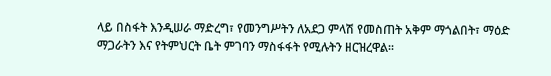ላይ በስፋት እንዲሠራ ማድረግ፣ የመንግሥትን ለአደጋ ምላሽ የመስጠት አቅም ማጎልበት፣ ማዕድ ማጋራትን እና የትምህርት ቤት ምገባን ማስፋፋት የሚሉትን ዘርዝረዋል፡፡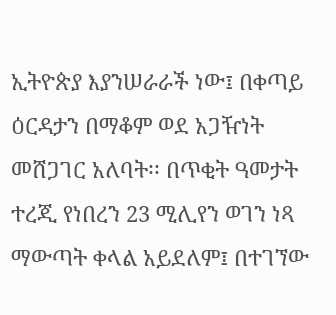ኢትዮጵያ እያንሠራራች ነው፤ በቀጣይ ዕርዳታን በማቆም ወደ አጋዥነት መሸጋገር አለባት፡፡ በጥቂት ዓመታት ተረጂ የነበረን 23 ሚሊየን ወገን ነጻ ማውጣት ቀላል አይደለም፤ በተገኘው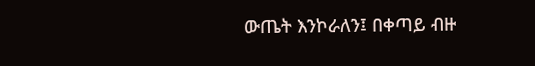ውጤት እንኮራለን፤ በቀጣይ ብዙ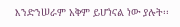እንድንሠራም አቅም ይሆነናል ነው ያሉት፡፡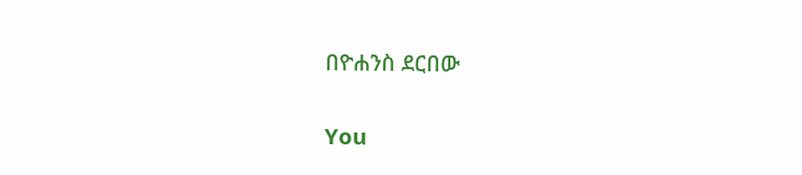በዮሐንስ ደርበው

You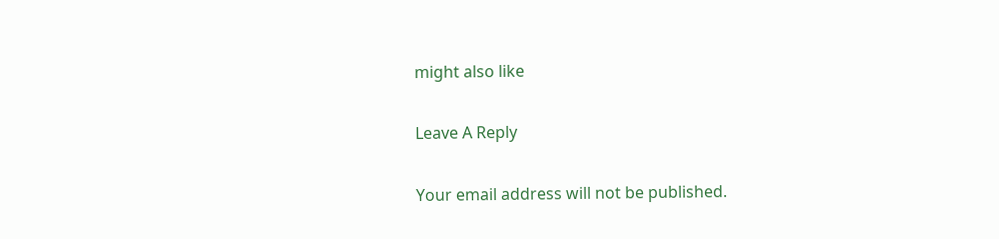might also like

Leave A Reply

Your email address will not be published.